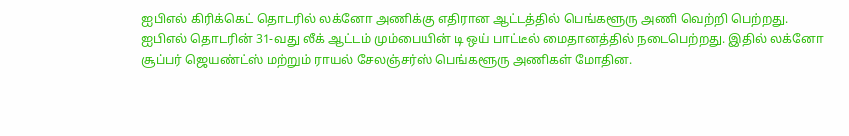ஐபிஎல் கிரிக்கெட் தொடரில் லக்னோ அணிக்கு எதிரான ஆட்டத்தில் பெங்களூரு அணி வெற்றி பெற்றது.
ஐபிஎல் தொடரின் 31-வது லீக் ஆட்டம் மும்பையின் டி ஒய் பாட்டீல் மைதானத்தில் நடைபெற்றது. இதில் லக்னோ சூப்பர் ஜெயண்ட்ஸ் மற்றும் ராயல் சேலஞ்சர்ஸ் பெங்களூரு அணிகள் மோதின.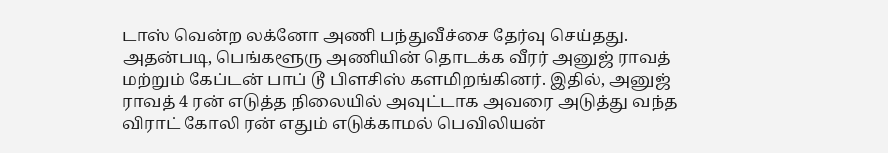டாஸ் வென்ற லக்னோ அணி பந்துவீச்சை தேர்வு செய்தது. அதன்படி, பெங்களூரு அணியின் தொடக்க வீரர் அனுஜ் ராவத் மற்றும் கேப்டன் பாப் டூ பிளசிஸ் களமிறங்கினர். இதில், அனுஜ் ராவத் 4 ரன் எடுத்த நிலையில் அவுட்டாக அவரை அடுத்து வந்த விராட் கோலி ரன் எதும் எடுக்காமல் பெவிலியன்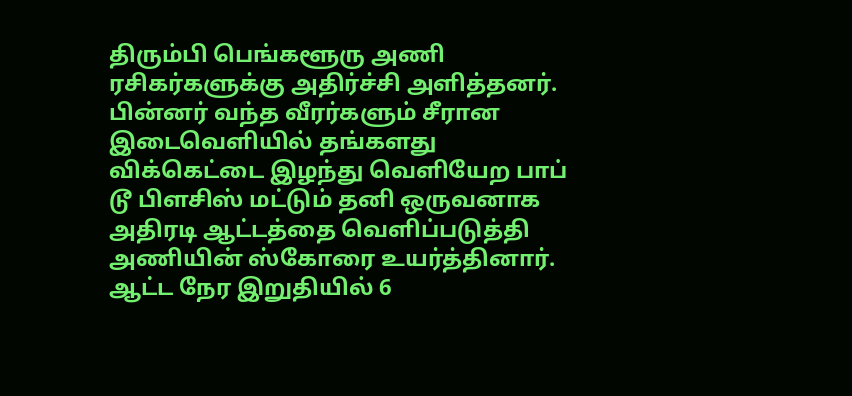திரும்பி பெங்களூரு அணி ரசிகர்களுக்கு அதிர்ச்சி அளித்தனர். பின்னர் வந்த வீரர்களும் சீரான இடைவெளியில் தங்களது விக்கெட்டை இழந்து வெளியேற பாப் டூ பிளசிஸ் மட்டும் தனி ஒருவனாக அதிரடி ஆட்டத்தை வெளிப்படுத்தி அணியின் ஸ்கோரை உயர்த்தினார். ஆட்ட நேர இறுதியில் 6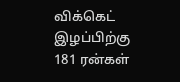விக்கெட் இழப்பிற்கு 181 ரன்கள்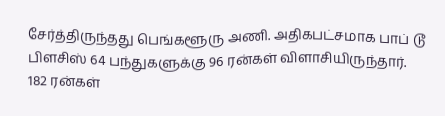சேர்த்திருந்தது பெங்களூரு அணி. அதிகபட்சமாக பாப் டூ பிளசிஸ் 64 பந்துகளுக்கு 96 ரன்கள் விளாசியிருந்தார்.
182 ரன்கள்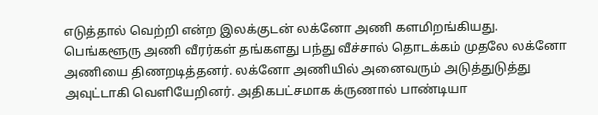எடுத்தால் வெற்றி என்ற இலக்குடன் லக்னோ அணி களமிறங்கியது. பெங்களூரு அணி வீரர்கள் தங்களது பந்து வீச்சால் தொடக்கம் முதலே லக்னோ அணியை திணறடித்தனர். லக்னோ அணியில் அனைவரும் அடுத்துடுத்து அவுட்டாகி வெளியேறினர். அதிகபட்சமாக க்ருணால் பாண்டியா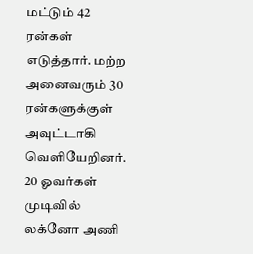மட்டும் 42 ரன்கள் எடுத்தார். மற்ற அனைவரும் 30 ரன்களுக்குள் அவுட்டாகி வெளியேறினர். 20 ஓவர்கள் முடிவில் லக்னோ அணி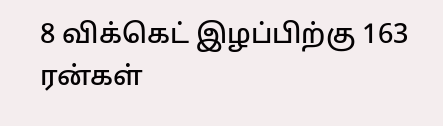8 விக்கெட் இழப்பிற்கு 163 ரன்கள்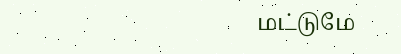மட்டுமே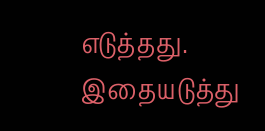எடுத்தது. இதையடுத்து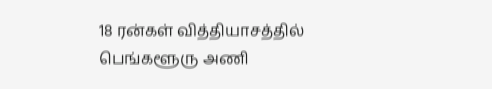18 ரன்கள் வித்தியாசத்தில் பெங்களூரு அணி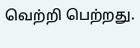வெற்றி பெற்றது.